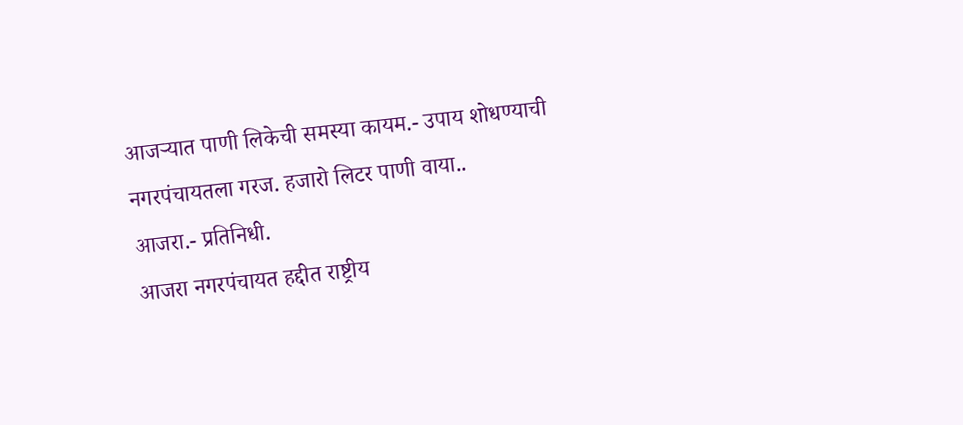आजऱ्यात पाणी लिकेची समस्या कायम.- उपाय शोधण्याची नगरपंचायतला गरज. हजारो लिटर पाणी वाया..
आजरा.- प्रतिनिधी.
आजरा नगरपंचायत हद्दीत राष्ट्रीय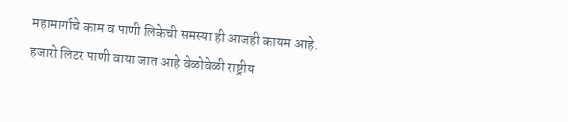महामार्गाचे काम व पाणी लिकेची समस्या ही आजही कायम आहे.
हजारो लिटर पाणी वाया जात आहे वेळोवेळी राष्ट्रीय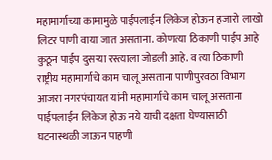महामार्गाच्या कामामुळे पाईपलाईन लिकेज होऊन हजारो लाखो लिटर पाणी वाया जात असताना. कोणत्या ठिकाणी पाईप आहे कुठून पाईप दुसऱ्या रस्त्याला जोडली आहे. व त्या ठिकाणी राष्ट्रीय महामार्गाचे काम चालू असताना पाणीपुरवठा विभाग आजरा नगरपंचायत यांनी महामार्गाचे काम चालू असताना पाईपलाईन लिकेज होऊ नये याची दक्षता घेण्यासाठी घटनास्थळी जाऊन पाहणी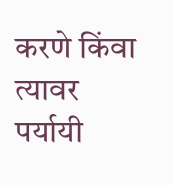करणे किंवा त्यावर पर्यायी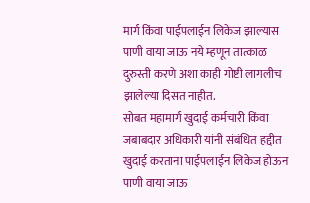मार्ग किंवा पाईपलाईन लिकेज झाल्यास पाणी वाया जाऊ नये म्हणून तात्काळ दुरुस्ती करणे अशा काही गोष्टी लागलीच झालेल्या दिसत नाहीत.
सोबत महामार्ग खुदाई कर्मचारी किंवा जबाबदार अधिकारी यांनी संबंधित हद्दीत खुदाई करताना पाईपलाईन लिकेज होऊन पाणी वाया जाऊ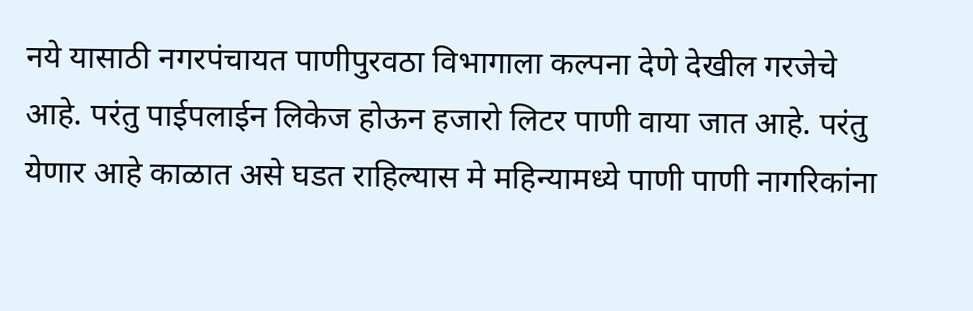नये यासाठी नगरपंचायत पाणीपुरवठा विभागाला कल्पना देणे देखील गरजेचे आहे. परंतु पाईपलाईन लिकेज होऊन हजारो लिटर पाणी वाया जात आहे. परंतु येणार आहे काळात असे घडत राहिल्यास मे महिन्यामध्ये पाणी पाणी नागरिकांना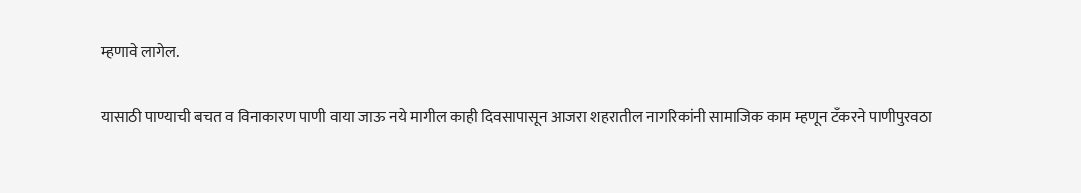म्हणावे लागेल.

यासाठी पाण्याची बचत व विनाकारण पाणी वाया जाऊ नये मागील काही दिवसापासून आजरा शहरातील नागरिकांनी सामाजिक काम म्हणून टँकरने पाणीपुरवठा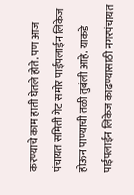करण्याचे काम हाती घेतले होते. पण आज पंचायत समिती गेट समोर पाईपलाईन लिकेज होऊन पाण्याची तळी तुबंली आहे. याकडे पाईपलाईन लिकेज काढण्यासाठी नगरपंचायत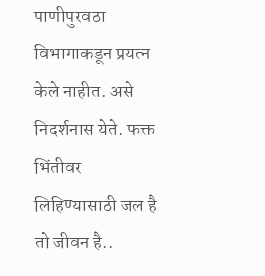पाणीपुरवठा विभागाकडून प्रयत्न केले नाहीत. असे निदर्शनास येते. फक्त भिंतीवर लिहिण्यासाठी जल है तो जीवन है..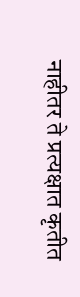नाहीतर ते प्रत्यक्षात कृतीत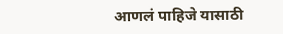आणलं पाहिजे यासाठी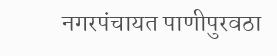नगरपंचायत पाणीपुरवठा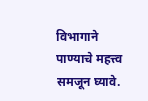विभागाने पाण्याचे महत्त्व समजून घ्यावे.